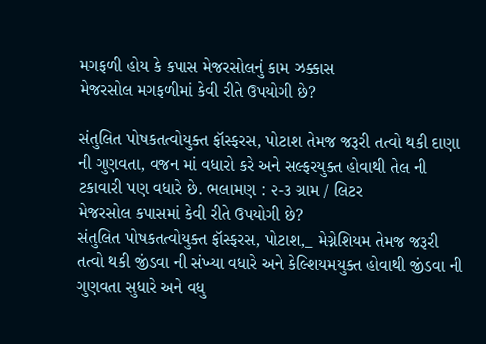મગફળી હોય કે કપાસ મેજરસોલનું કામ ઝક્કાસ
મેજરસોલ મગફળીમાં કેવી રીતે ઉપયોગી છે?

સંતુલિત પોષકતત્વોયુક્ત ફૉસ્ફરસ, પોટાશ તેમજ જરૂરી તત્વો થકી દાણા ની ગુણવતા, વજન માં વધારો કરે અને સલ્ફરયુક્ત હોવાથી તેલ ની ટકાવારી પણ વધારે છે. ભલામણ : ૨-૩ ગ્રામ / લિટર
મેજરસોલ કપાસમાં કેવી રીતે ઉપયોગી છે?
સંતુલિત પોષકતત્વોયુક્ત ફૉસ્ફરસ, પોટાશ,_ મેગ્નેશિયમ તેમજ જરૂરી તત્વો થકી જીંડવા ની સંખ્યા વધારે અને કેલ્શિયમયુક્ત હોવાથી જીંડવા ની ગુણવતા સુધારે અને વધુ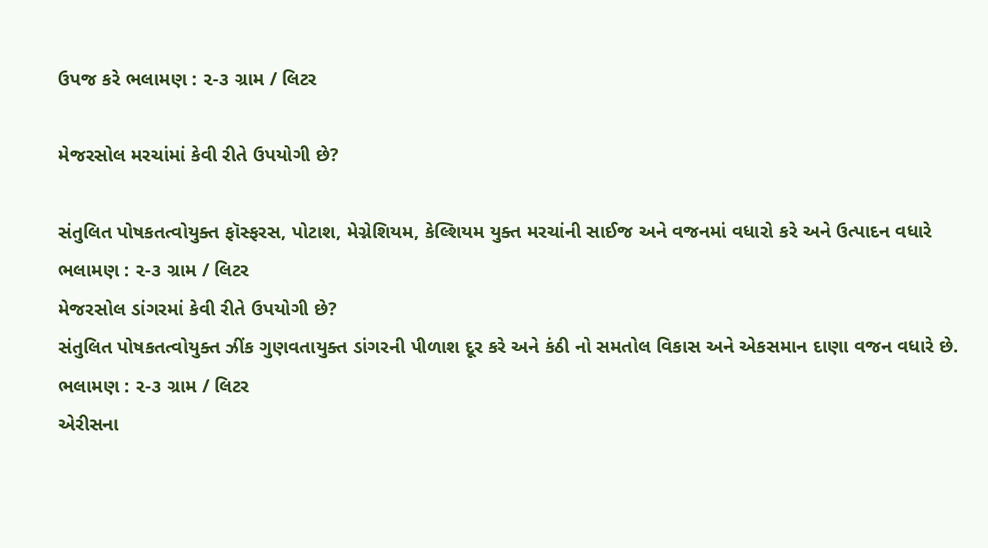ઉપજ કરે ભલામણ : ૨-૩ ગ્રામ / લિટર

મેજરસોલ મરચાંમાં કેવી રીતે ઉપયોગી છે?

સંતુલિત પોષકતત્વોયુક્ત ફૉસ્ફરસ, પોટાશ, મેગ્નેશિયમ, કેલ્શિયમ યુક્ત મરચાંની સાઈજ અને વજનમાં વધારો કરે અને ઉત્પાદન વધારે ભલામણ : ૨-૩ ગ્રામ / લિટર
મેજરસોલ ડાંગરમાં કેવી રીતે ઉપયોગી છે?
સંતુલિત પોષકતત્વોયુક્ત ઝીંક ગુણવતાયુક્ત ડાંગરની પીળાશ દૂર કરે અને કંઠી નો સમતોલ વિકાસ અને એકસમાન દાણા વજન વધારે છે. ભલામણ : ૨-૩ ગ્રામ / લિટર
એરીસના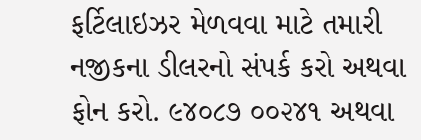ફર્ટિલાઇઝર મેળવવા માટે તમારી નજીકના ડીલરનો સંપર્ક કરો અથવા ફોન કરો. ૯૪૦૮૭ ૦૦૨૪૧ અથવા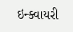ઇન્ક્વાયરી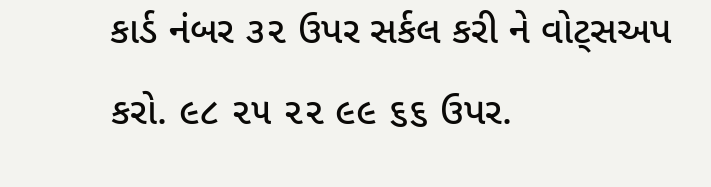કાર્ડ નંબર ૩૨ ઉપર સર્કલ કરી ને વોટ્સઅપ કરો. ૯૮ ૨૫ ૨૨ ૯૯ ૬૬ ઉપર.